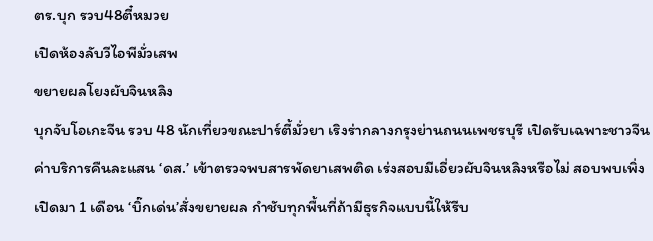ตร.บุก รวบ48ตี๋หมวย
เปิดห้องลับวีไอพีมั่วเสพ
ขยายผลโยงผับจินหลิง
บุกจับโอเกะจีน รวบ 48 นักเที่ยวขณะปาร์ตี้มั่วยา เริงร่ากลางกรุงย่านถนนเพชรบุรี เปิดรับเฉพาะชาวจีน ค่าบริการคืนละแสน ‘ดส.’ เข้าตรวจพบสารพัดยาเสพติด เร่งสอบมีเอี่ยวผับจินหลิงหรือไม่ สอบพบเพิ่งเปิดมา 1 เดือน ‘บิ๊กเด่น’สั่งขยายผล กำชับทุกพื้นที่ถ้ามีธุรกิจแบบนี้ให้รีบ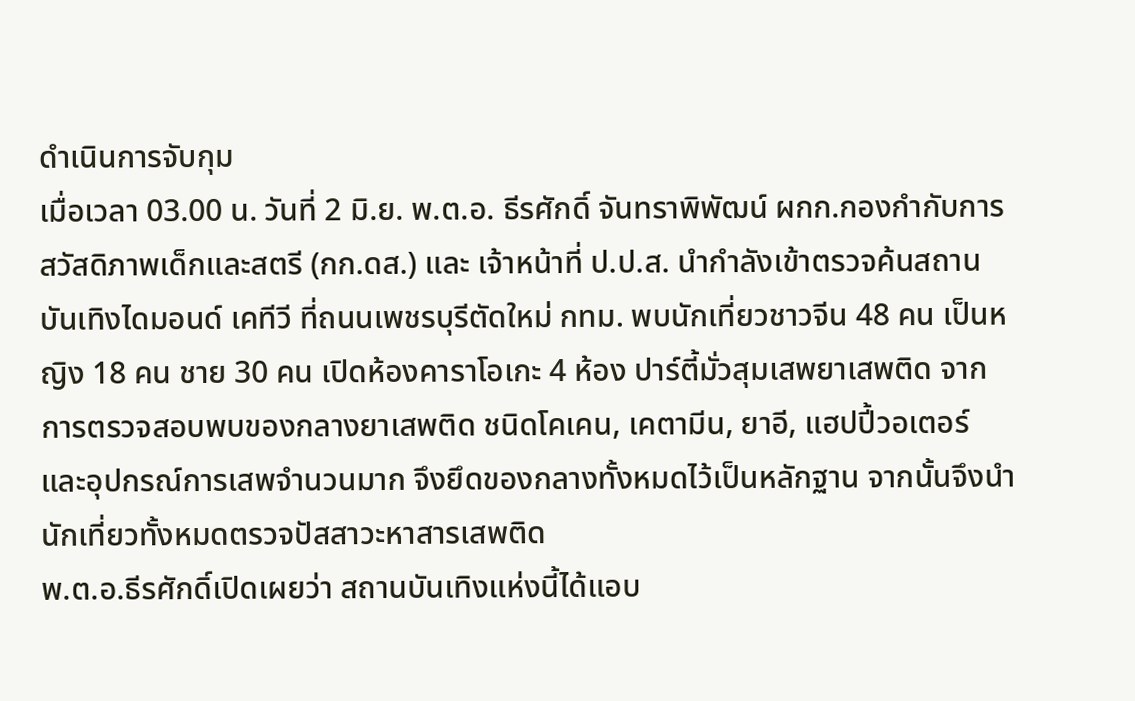ดำเนินการจับกุม
เมื่อเวลา 03.00 น. วันที่ 2 มิ.ย. พ.ต.อ. ธีรศักดิ์ จันทราพิพัฒน์ ผกก.กองกำกับการสวัสดิภาพเด็กและสตรี (กก.ดส.) และ เจ้าหน้าที่ ป.ป.ส. นำกำลังเข้าตรวจค้นสถานบันเทิงไดมอนด์ เคทีวี ที่ถนนเพชรบุรีตัดใหม่ กทม. พบนักเที่ยวชาวจีน 48 คน เป็นหญิง 18 คน ชาย 30 คน เปิดห้องคาราโอเกะ 4 ห้อง ปาร์ตี้มั่วสุมเสพยาเสพติด จากการตรวจสอบพบของกลางยาเสพติด ชนิดโคเคน, เคตามีน, ยาอี, แฮปปี้วอเตอร์ และอุปกรณ์การเสพจำนวนมาก จึงยึดของกลางทั้งหมดไว้เป็นหลักฐาน จากนั้นจึงนำนักเที่ยวทั้งหมดตรวจปัสสาวะหาสารเสพติด
พ.ต.อ.ธีรศักดิ์เปิดเผยว่า สถานบันเทิงแห่งนี้ได้แอบ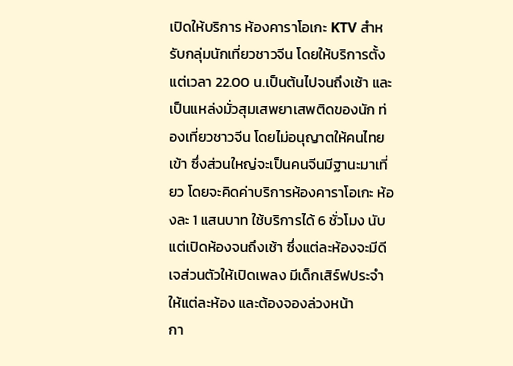เปิดให้บริการ ห้องคาราโอเกะ KTV สำหรับกลุ่มนักเที่ยวชาวจีน โดยให้บริการตั้งแต่เวลา 22.00 น.เป็นต้นไปจนถึงเช้า และเป็นแหล่งมั่วสุมเสพยาเสพติดของนัก ท่องเที่ยวชาวจีน โดยไม่อนุญาตให้คนไทยเข้า ซึ่งส่วนใหญ่จะเป็นคนจีนมีฐานะมาเที่ยว โดยจะคิดค่าบริการห้องคาราโอเกะ ห้องละ 1 แสนบาท ใช้บริการได้ 6 ชั่วโมง นับแต่เปิดห้องจนถึงเช้า ซึ่งแต่ละห้องจะมีดีเจส่วนตัวให้เปิดเพลง มีเด็กเสิร์ฟประจำให้แต่ละห้อง และต้องจองล่วงหน้า
กา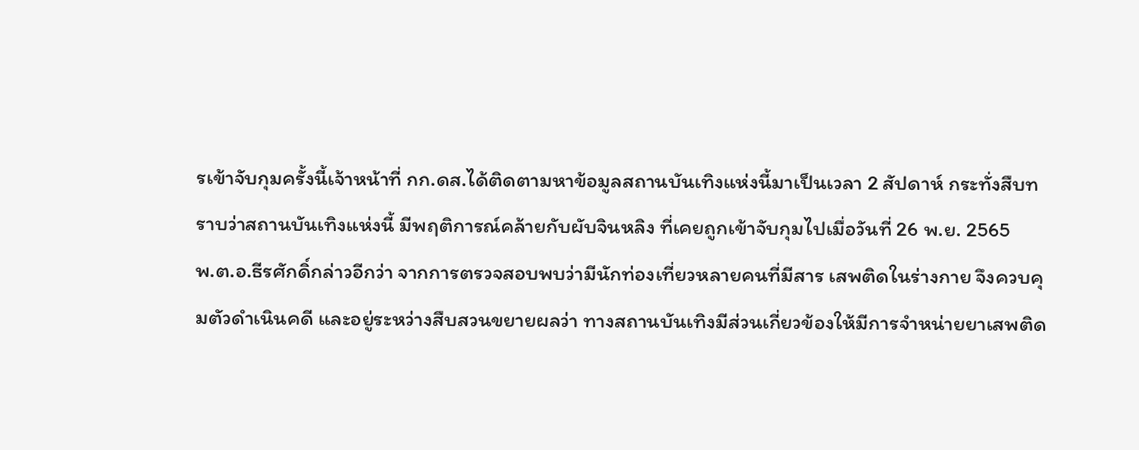รเข้าจับกุมครั้งนี้เจ้าหน้าที่ กก.ดส.ได้ติดตามหาข้อมูลสถานบันเทิงแห่งนี้มาเป็นเวลา 2 สัปดาห์ กระทั่งสืบทราบว่าสถานบันเทิงแห่งนี้ มีพฤติการณ์คล้ายกับผับจินหลิง ที่เคยถูกเข้าจับกุมไปเมื่อวันที่ 26 พ.ย. 2565
พ.ต.อ.ธีรศักดิ์กล่าวอีกว่า จากการตรวจสอบพบว่ามีนักท่องเที่ยวหลายคนที่มีสาร เสพติดในร่างกาย จึงควบคุมตัวดำเนินคดี และอยู่ระหว่างสืบสวนขยายผลว่า ทางสถานบันเทิงมีส่วนเกี่ยวข้องให้มีการจำหน่ายยาเสพติด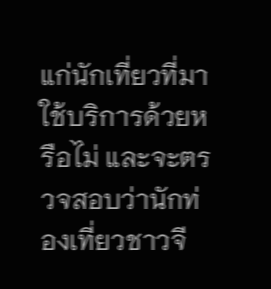แก่นักเที่ยวที่มาใช้บริการด้วยหรือไม่ และจะตรวจสอบว่านักท่องเที่ยวชาวจี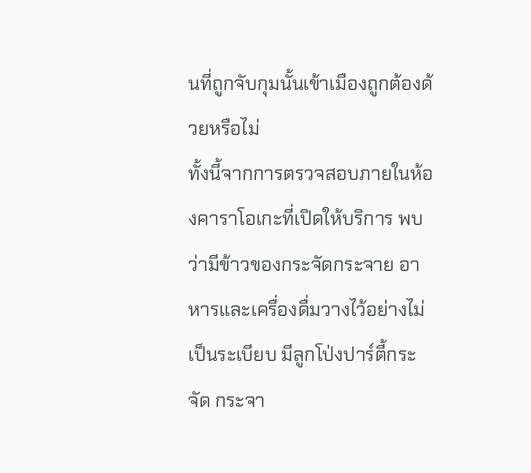นที่ถูกจับกุมนั้นเข้าเมืองถูกต้องด้วยหรือไม่
ทั้งนี้จากการตรวจสอบภายในห้องคาราโอเกะที่เปิดให้บริการ พบว่ามีข้าวของกระจัดกระจาย อาหารและเครื่องดื่มวางไว้อย่างไม่เป็นระเบียบ มีลูกโป่งปาร์ตี้กระจัด กระจา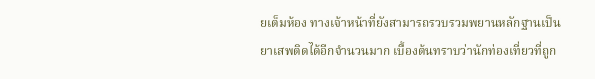ยเต็มห้อง ทางเจ้าหน้าที่ยังสามารถรวบรวมพยานหลักฐานเป็นยาเสพติดได้อีกจำนวนมาก เบื้องต้นทราบว่านักท่องเที่ยวที่ถูก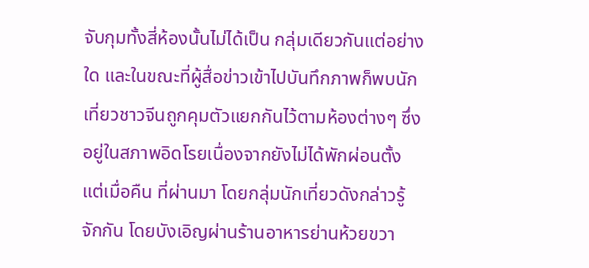จับกุมทั้งสี่ห้องนั้นไม่ได้เป็น กลุ่มเดียวกันแต่อย่างใด และในขณะที่ผู้สื่อข่าวเข้าไปบันทึกภาพก็พบนักเที่ยวชาวจีนถูกคุมตัวแยกกันไว้ตามห้องต่างๆ ซึ่งอยู่ในสภาพอิดโรยเนื่องจากยังไม่ได้พักผ่อนตั้งแต่เมื่อคืน ที่ผ่านมา โดยกลุ่มนักเที่ยวดังกล่าวรู้จักกัน โดยบังเอิญผ่านร้านอาหารย่านห้วยขวา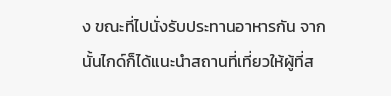ง ขณะที่ไปนั่งรับประทานอาหารกัน จากนั้นไกด์ก็ได้แนะนำสถานที่เที่ยวให้ผู้ที่ส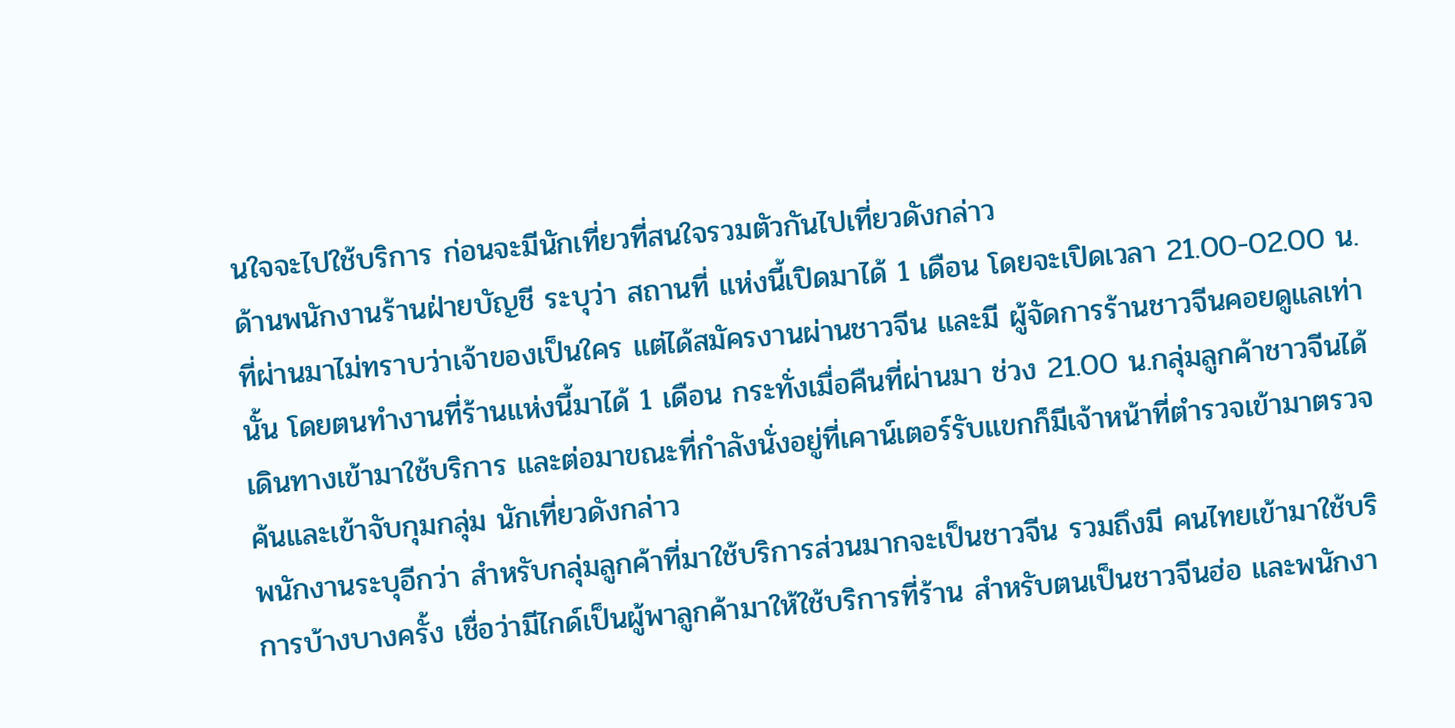นใจจะไปใช้บริการ ก่อนจะมีนักเที่ยวที่สนใจรวมตัวกันไปเที่ยวดังกล่าว
ด้านพนักงานร้านฝ่ายบัญชี ระบุว่า สถานที่ แห่งนี้เปิดมาได้ 1 เดือน โดยจะเปิดเวลา 21.00-02.00 น. ที่ผ่านมาไม่ทราบว่าเจ้าของเป็นใคร แต่ได้สมัครงานผ่านชาวจีน และมี ผู้จัดการร้านชาวจีนคอยดูแลเท่านั้น โดยตนทำงานที่ร้านแห่งนี้มาได้ 1 เดือน กระทั่งเมื่อคืนที่ผ่านมา ช่วง 21.00 น.กลุ่มลูกค้าชาวจีนได้เดินทางเข้ามาใช้บริการ และต่อมาขณะที่กำลังนั่งอยู่ที่เคาน์เตอร์รับแขกก็มีเจ้าหน้าที่ตำรวจเข้ามาตรวจค้นและเข้าจับกุมกลุ่ม นักเที่ยวดังกล่าว
พนักงานระบุอีกว่า สำหรับกลุ่มลูกค้าที่มาใช้บริการส่วนมากจะเป็นชาวจีน รวมถึงมี คนไทยเข้ามาใช้บริการบ้างบางครั้ง เชื่อว่ามีไกด์เป็นผู้พาลูกค้ามาให้ใช้บริการที่ร้าน สำหรับตนเป็นชาวจีนฮ่อ และพนักงา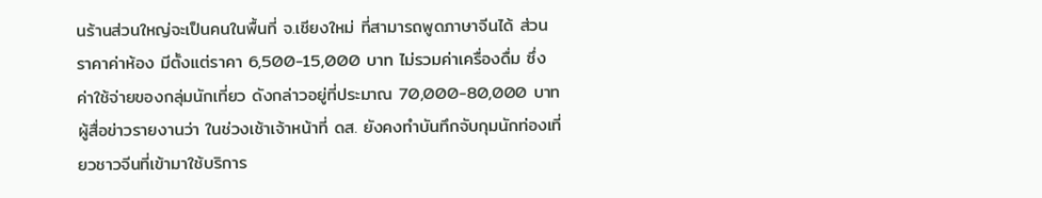นร้านส่วนใหญ่จะเป็นคนในพื้นที่ จ.เชียงใหม่ ที่สามารถพูดภาษาจีนได้ ส่วนราคาค่าห้อง มีตั้งแต่ราคา 6,500-15,000 บาท ไม่รวมค่าเครื่องดื่ม ซึ่งค่าใช้จ่ายของกลุ่มนักเที่ยว ดังกล่าวอยู่ที่ประมาณ 70,000-80,000 บาท
ผู้สื่อข่าวรายงานว่า ในช่วงเช้าเจ้าหน้าที่ ดส. ยังคงทำบันทึกจับกุมนักท่องเที่ยวชาวจีนที่เข้ามาใช้บริการ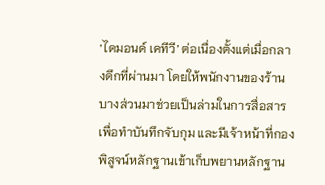‘ไดมอนด์ เคทีวี’ ต่อเนื่องตั้งแต่เมื่อกลางดึกที่ผ่านมา โดยให้พนักงานของร้านบางส่วนมาช่วยเป็นล่ามในการสื่อสารเพื่อทำบันทึกจับกุม และมีเจ้าหน้าที่กองพิสูจน์หลักฐานเข้าเก็บพยานหลักฐาน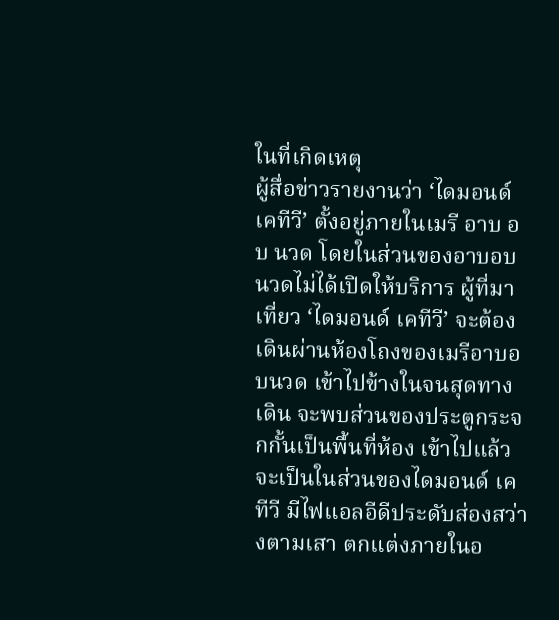ในที่เกิดเหตุ
ผู้สื่อข่าวรายงานว่า ‘ไดมอนด์ เคทีวี’ ตั้งอยู่ภายในเมรี อาบ อบ นวด โดยในส่วนของอาบอบนวดไม่ได้เปิดให้บริการ ผู้ที่มาเที่ยว ‘ไดมอนด์ เคทีวี’ จะต้องเดินผ่านห้องโถงของเมรีอาบอบนวด เข้าไปข้างในจนสุดทางเดิน จะพบส่วนของประตูกระจกกั้นเป็นพื้นที่ห้อง เข้าไปแล้วจะเป็นในส่วนของไดมอนด์ เคทีวี มีไฟแอลอีดีประดับส่องสว่างตามเสา ตกแต่งภายในอ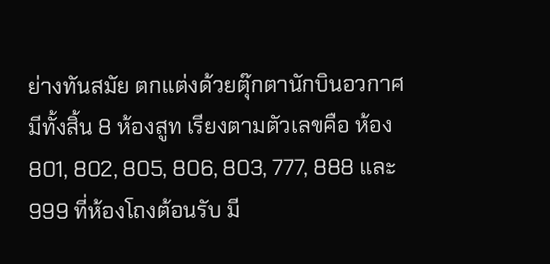ย่างทันสมัย ตกแต่งด้วยตุ๊กตานักบินอวกาศ มีทั้งสิ้น 8 ห้องสูท เรียงตามตัวเลขคือ ห้อง 801, 802, 805, 806, 803, 777, 888 และ 999 ที่ห้องโถงต้อนรับ มี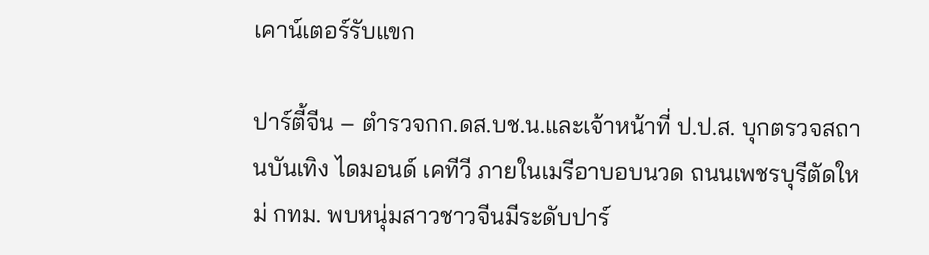เคาน์เตอร์รับแขก

ปาร์ตี้จีน – ตำรวจกก.ดส.บช.น.และเจ้าหน้าที่ ป.ป.ส. บุกตรวจสถานบันเทิง ไดมอนด์ เคทีวี ภายในเมรีอาบอบนวด ถนนเพชรบุรีตัดใหม่ กทม. พบหนุ่มสาวชาวจีนมีระดับปาร์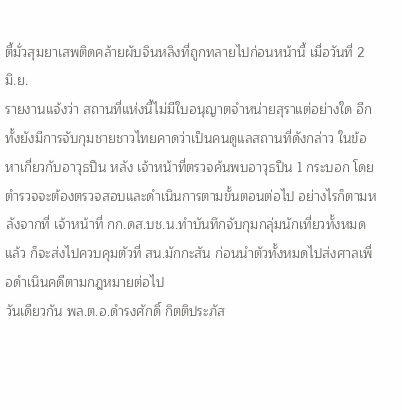ตี้มั่วสุมยาเสพติดคล้ายผับจินหลิงที่ถูกทลายไปก่อนหน้านี้ เมื่อวันที่ 2 มิ.ย.
รายงานแจ้งว่า สถานที่แห่งนี้ไม่มีใบอนุญาตจำหน่ายสุราแต่อย่างใด อีกทั้งยังมีการจับกุมชายชาวไทยคาดว่าเป็นคนดูแลสถานที่ดังกล่าว ในข้อหาเกี่ยวกับอาวุธปืน หลัง เจ้าหน้าที่ตรวจค้นพบอาวุธปืน 1 กระบอก โดยตำรวจจะต้องตรวจสอบและดำเนินการตามขั้นตอนต่อไป อย่างไรก็ตามหลังจากที่ เจ้าหน้าที่ กก.ดส.บช.น.ทำบันทึกจับกุมกลุ่มนักเที่ยวทั้งหมดแล้ว ก็จะส่งไปควบคุมตัวที่ สน.มักกะสัน ก่อนนำตัวทั้งหมดไปส่งศาลเพื่อดำเนินคดีตามกฎหมายต่อไป
วันเดียวกัน พล.ต.อ.ดำรงศักดิ์ กิตติประภัส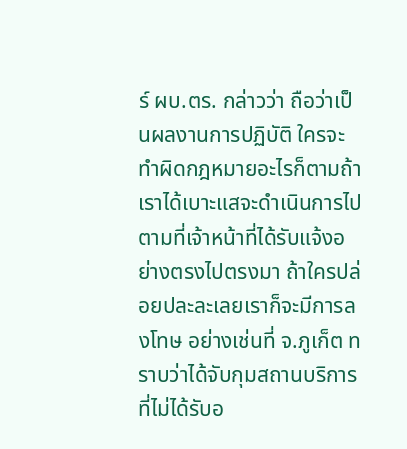ร์ ผบ.ตร. กล่าวว่า ถือว่าเป็นผลงานการปฏิบัติ ใครจะทำผิดกฎหมายอะไรก็ตามถ้าเราได้เบาะแสจะดำเนินการไปตามที่เจ้าหน้าที่ได้รับแจ้งอย่างตรงไปตรงมา ถ้าใครปล่อยปละละเลยเราก็จะมีการลงโทษ อย่างเช่นที่ จ.ภูเก็ต ทราบว่าได้จับกุมสถานบริการที่ไม่ได้รับอ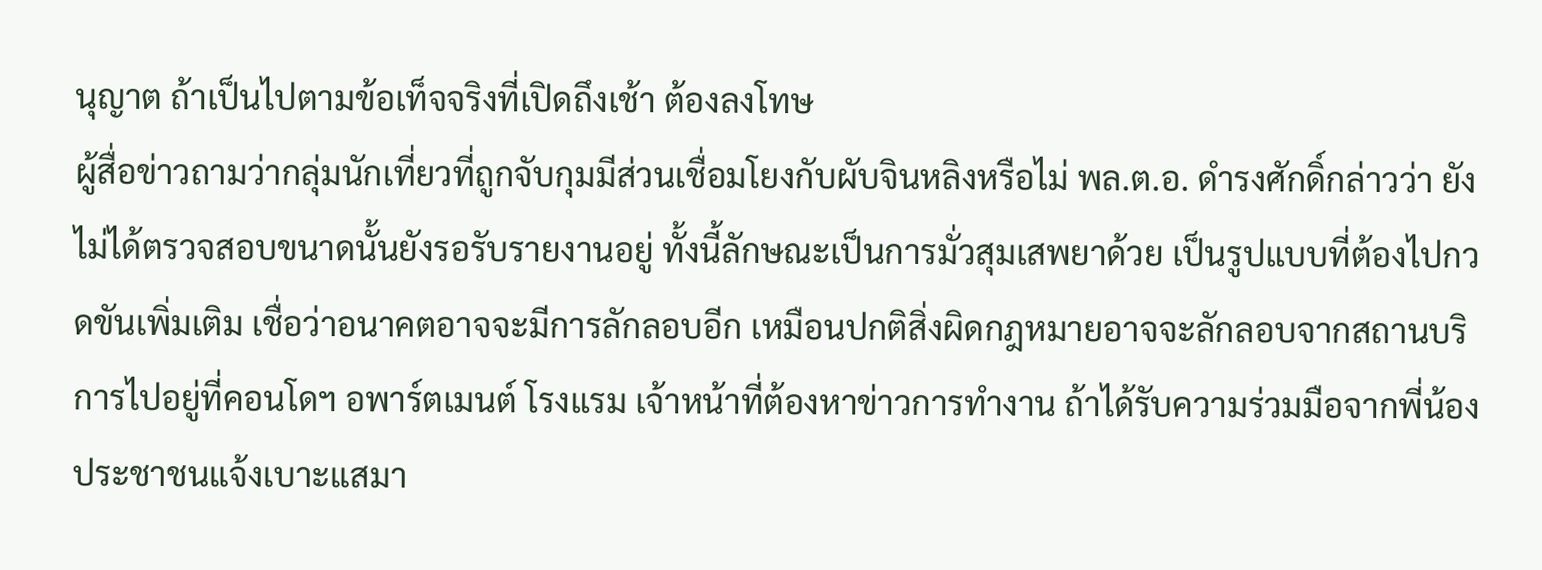นุญาต ถ้าเป็นไปตามข้อเท็จจริงที่เปิดถึงเช้า ต้องลงโทษ
ผู้สื่อข่าวถามว่ากลุ่มนักเที่ยวที่ถูกจับกุมมีส่วนเชื่อมโยงกับผับจินหลิงหรือไม่ พล.ต.อ. ดำรงศักดิ์กล่าวว่า ยังไม่ได้ตรวจสอบขนาดนั้นยังรอรับรายงานอยู่ ทั้งนี้ลักษณะเป็นการมั่วสุมเสพยาด้วย เป็นรูปแบบที่ต้องไปกวดขันเพิ่มเติม เชื่อว่าอนาคตอาจจะมีการลักลอบอีก เหมือนปกติสิ่งผิดกฎหมายอาจจะลักลอบจากสถานบริการไปอยู่ที่คอนโดฯ อพาร์ตเมนต์ โรงแรม เจ้าหน้าที่ต้องหาข่าวการทำงาน ถ้าได้รับความร่วมมือจากพี่น้องประชาชนแจ้งเบาะแสมา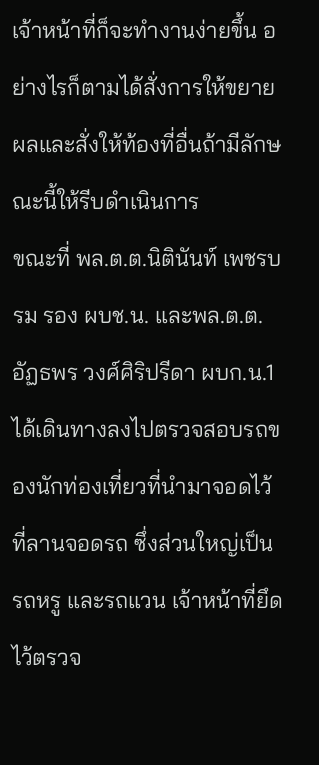เจ้าหน้าที่ก็จะทำงานง่ายขึ้น อย่างไรก็ตามได้สั่งการให้ขยายผลและสั่งให้ท้องที่อื่นถ้ามีลักษณะนี้ให้รีบดำเนินการ
ขณะที่ พล.ต.ต.นิตินันท์ เพชรบรม รอง ผบช.น. และพล.ต.ต.อัฏธพร วงศ์ศิริปรีดา ผบก.น.1 ได้เดินทางลงไปตรวจสอบรถของนักท่องเที่ยวที่นำมาจอดไว้ที่ลานจอดรถ ซึ่งส่วนใหญ่เป็นรถหรู และรถแวน เจ้าหน้าที่ยึดไว้ตรวจ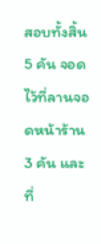สอบทั้งสิ้น 5 คัน จอดไว้ที่ลานจอดหน้าร้าน 3 คัน และที่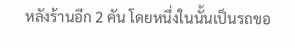หลังร้านอีก 2 คัน โดยหนึ่งในนั้นเป็นรถขอ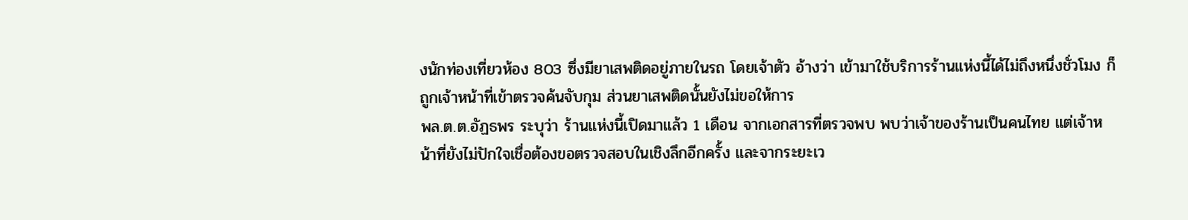งนักท่องเที่ยวห้อง 803 ซึ่งมียาเสพติดอยู่ภายในรถ โดยเจ้าตัว อ้างว่า เข้ามาใช้บริการร้านแห่งนี้ได้ไม่ถึงหนึ่งชั่วโมง ก็ถูกเจ้าหน้าที่เข้าตรวจค้นจับกุม ส่วนยาเสพติดนั้นยังไม่ขอให้การ
พล.ต.ต.อัฏธพร ระบุว่า ร้านแห่งนี้เปิดมาแล้ว 1 เดือน จากเอกสารที่ตรวจพบ พบว่าเจ้าของร้านเป็นคนไทย แต่เจ้าหน้าที่ยังไม่ปักใจเชื่อต้องขอตรวจสอบในเชิงลึกอีกครั้ง และจากระยะเว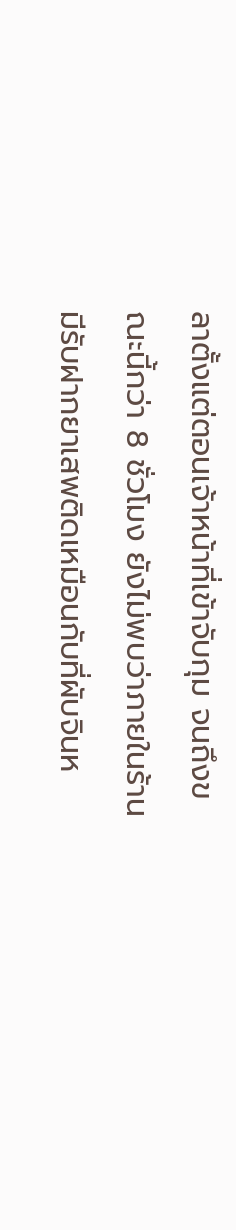ลาตั้งแต่ตอนเจ้าหน้าที่เข้าจับกุม จนถึงขณะนี้กว่า 8 ชั่วโมง ยังไม่พบว่าภายในร้านมีรับฝากยาเสพติดเหมือนกับที่ผับจินห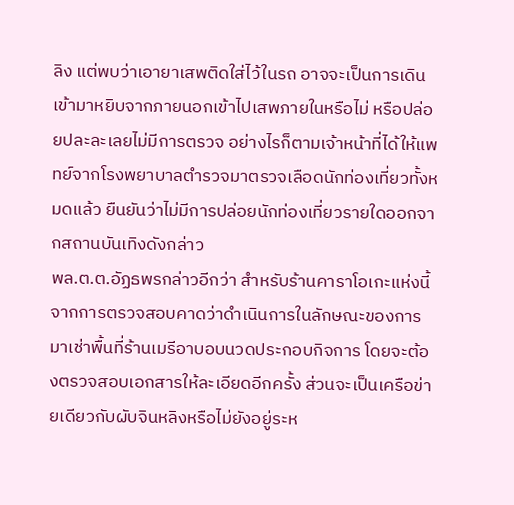ลิง แต่พบว่าเอายาเสพติดใส่ไว้ในรถ อาจจะเป็นการเดินเข้ามาหยิบจากภายนอกเข้าไปเสพภายในหรือไม่ หรือปล่อยปละละเลยไม่มีการตรวจ อย่างไรก็ตามเจ้าหน้าที่ได้ให้แพทย์จากโรงพยาบาลตำรวจมาตรวจเลือดนักท่องเที่ยวทั้งหมดแล้ว ยืนยันว่าไม่มีการปล่อยนักท่องเที่ยวรายใดออกจากสถานบันเทิงดังกล่าว
พล.ต.ต.อัฏธพรกล่าวอีกว่า สำหรับร้านคาราโอเกะแห่งนี้จากการตรวจสอบคาดว่าดำเนินการในลักษณะของการมาเช่าพื้นที่ร้านเมรีอาบอบนวดประกอบกิจการ โดยจะต้องตรวจสอบเอกสารให้ละเอียดอีกครั้ง ส่วนจะเป็นเครือข่ายเดียวกับผับจินหลิงหรือไม่ยังอยู่ระห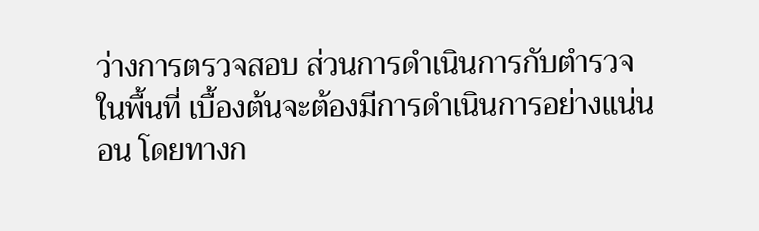ว่างการตรวจสอบ ส่วนการดำเนินการกับตำรวจในพื้นที่ เบื้องต้นจะต้องมีการดำเนินการอย่างแน่นอน โดยทางก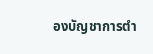องบัญชาการตำ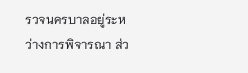รวจนครบาลอยู่ระหว่างการพิจารณา ส่ว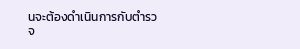นจะต้องดำเนินการกับตำรวจ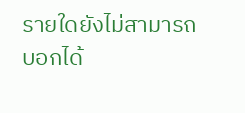รายใดยังไม่สามารถบอกได้